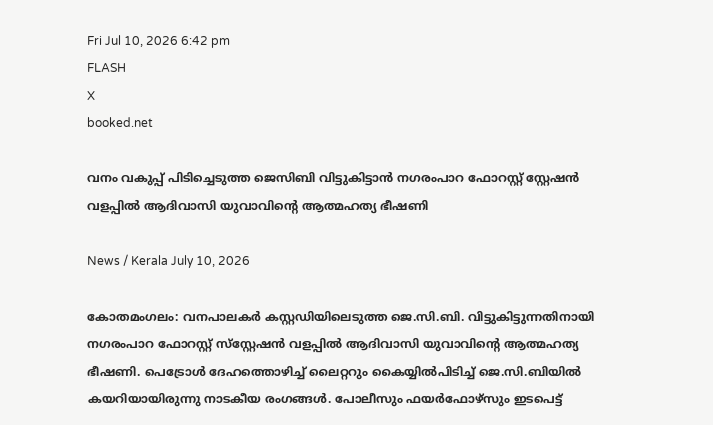Fri Jul 10, 2026 6:42 pm
FLASH
X
booked.net

വനം വകുപ്പ് പിടിച്ചെടുത്ത ജെസിബി വിട്ടുകിട്ടാൻ നഗരംപാറ ഫോറസ്റ്റ് സ്റ്റേഷൻ വളപ്പിൽ ആദിവാസി യുവാവിന്റെ ആത്മഹത്യ ഭീഷണി

News / Kerala July 10, 2026

കോതമംഗലം: വനപാലകർ കസ്റ്റഡിയിലെടുത്ത ജെ.സി.ബി. വിട്ടുകിട്ടുന്നതിനായി നഗരംപാറ ഫോറസ്റ്റ് സ്‌സ്റ്റേഷൻ വളപ്പിൽ ആദിവാസി യുവാവിന്റെ ആത്മഹത്യ ഭീഷണി. പെട്രോൾ ദേഹത്തൊഴിച്ച് ലൈറ്ററും കൈയ്യിൽപിടിച്ച് ജെ.സി.ബിയിൽ കയറിയായിരുന്നു നാടകീയ രംഗങ്ങൾ. പോലീസും ഫയർഫോഴ്‌സും ഇടപെട്ട്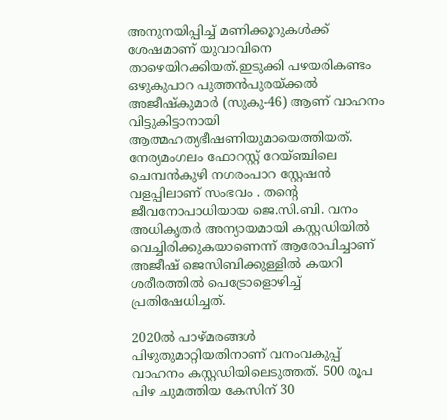അനുനയിപ്പിച്ച് മണിക്കൂറുകൾക്ക് ശേഷമാണ് യുവാവിനെ താഴെയിറക്കിയത്.ഇടുക്കി പഴയരികണ്ടം ഒഴുകുപാറ പുത്തൻപുരയ്ക്കൽ അജീഷ്കുമാർ (സുകു-46) ആണ് വാഹനം വിട്ടുകിട്ടാനായി ആത്മഹത്യഭീഷണിയുമായെത്തിയത്. നേര്യമംഗലം ഫോറസ്റ്റ് റേയ്ഞ്ചിലെ ചെമ്പൻകുഴി നഗരംപാറ സ്റ്റേഷൻ വളപ്പിലാണ് സംഭവം . തന്റെ ജീവനോപാധിയായ ജെ.സി.ബി. വനം അധികൃതർ അന്യായമായി കസ്റ്റഡിയിൽ വെച്ചിരിക്കുകയാണെന്ന് ആരോപിച്ചാണ് അജീഷ് ജെസിബിക്കുള്ളിൽ കയറി ശരീരത്തിൽ പെട്രോളൊഴിച്ച് പ്രതിഷേധിച്ചത്.

2020ൽ പാഴ്മരങ്ങൾ പിഴുതുമാറ്റിയതിനാണ് വനംവകുപ്പ് വാഹനം കസ്റ്റഡിയിലെടുത്തത്. 500 രൂപ പിഴ ചുമത്തിയ കേസിന് 30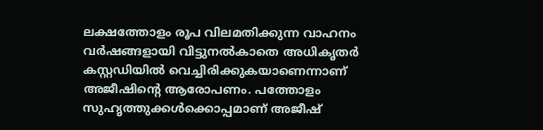ലക്ഷത്തോളം രൂപ വിലമതിക്കുന്ന വാഹനം വർഷങ്ങളായി വിട്ടുനൽകാതെ അധികൃതർ കസ്റ്റഡിയിൽ വെച്ചിരിക്കുകയാണെന്നാണ് അജീഷിന്റെ ആരോപണം. പത്തോളം സുഹൃത്തുക്കൾക്കൊപ്പമാണ് അജീഷ്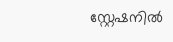സ്റ്റേഷനിൽ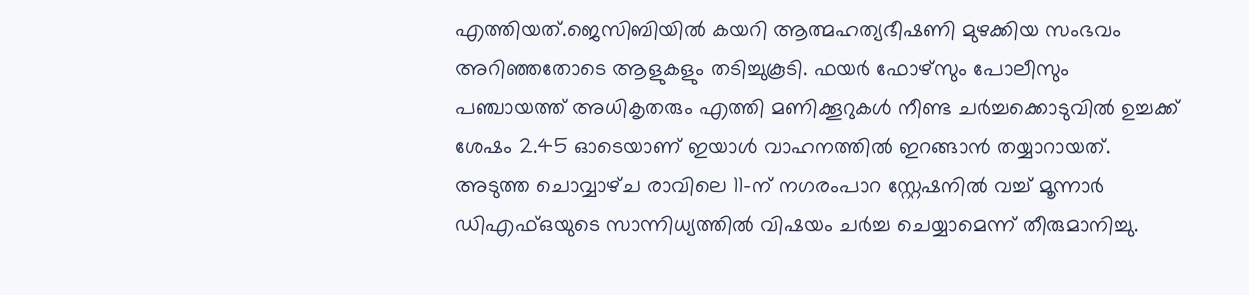എത്തിയത്.ജെസിബിയിൽ കയറി ആത്മഹത്യഭീഷണി മുഴക്കിയ സംഭവം അറിഞ്ഞതോടെ ആളുകളും തടിച്ചുകൂടി. ഫയർ ഫോഴ്സും പോലീസും പഞ്ചായത്ത് അധികൃതരും എത്തി മണിക്കൂറുകൾ നീണ്ട ചർച്ചക്കൊടുവിൽ ഉച്ചക്ക് ശേഷം 2.45 ഓടെയാണ് ഇയാൾ വാഹനത്തിൽ ഇറങ്ങാൻ തയ്യാറായത്. അടുത്ത ചൊവ്വാഴ്‌ച രാവിലെ 11-ന് നഗരംപാറ സ്റ്റേഷനിൽ വച്ച് മൂന്നാർ ഡിഎഫ്ഒയുടെ സാന്നിധ്യത്തിൽ വിഷയം ചർച്ച ചെയ്യാമെന്ന് തീരുമാനിച്ചു.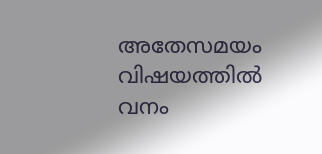അതേസമയം വിഷയത്തിൽ വനം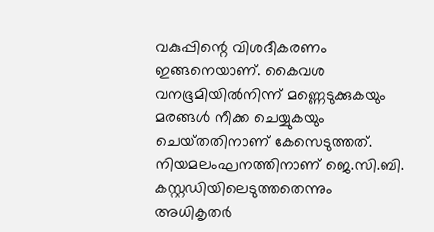വകുപ്പിന്റെ വിശദീകരണം ഇങ്ങനെയാണ്. കൈവശ വനഭൂമിയിൽനിന്ന് മണ്ണെടുക്കുകയും മരങ്ങൾ നീക്ക ചെയ്യുകയും ചെയ്‌തതിനാണ് കേസെടുത്തത്. നിയമലംഘനത്തിനാണ് ജെ.സി.ബി. കസ്റ്റഡിയിലെടുത്തതെന്നും അധികൃതർ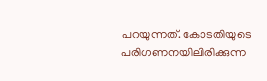പറയുന്നത്. കോടതിയുടെ പരിഗണനയിലിരിക്കുന്ന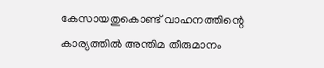കേസായതുകൊണ്ട് വാഹനത്തിന്റെ കാര്യത്തിൽ അന്തിമ തീരുമാനം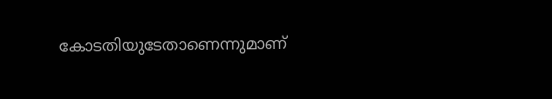കോടതിയുടേതാണെന്നുമാണ്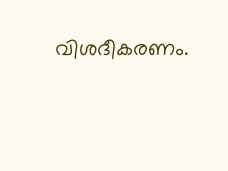വിശദീകരണം.